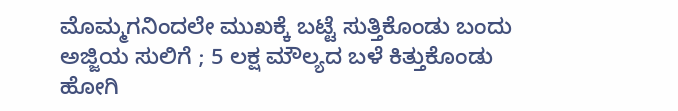ಮೊಮ್ಮಗನಿಂದಲೇ ಮುಖಕ್ಕೆ ಬಟ್ಟೆ ಸುತ್ತಿಕೊಂಡು ಬಂದು ಅಜ್ಜಿಯ ಸುಲಿಗೆ ; 5 ಲಕ್ಷ ಮೌಲ್ಯದ ಬಳೆ ಕಿತ್ತುಕೊಂಡು ಹೋಗಿ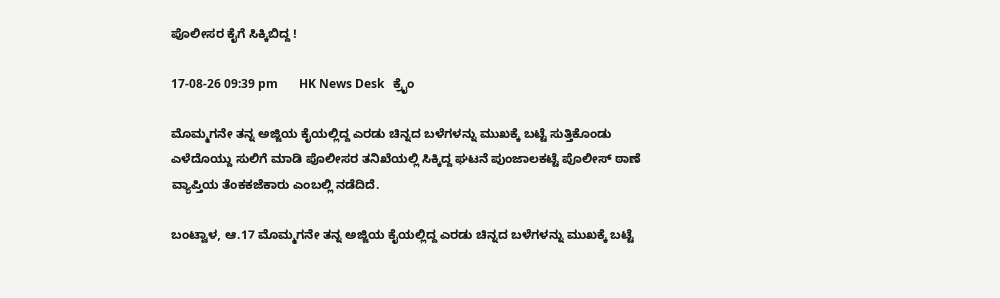ಪೊಲೀಸರ ಕೈಗೆ ಸಿಕ್ಕಿಬಿದ್ದ !

17-08-26 09:39 pm       HK News Desk   ಕ್ರೈಂ

ಮೊಮ್ಮಗನೇ ತನ್ನ ಅಜ್ಜಿಯ ಕೈಯಲ್ಲಿದ್ದ ಎರಡು ಚಿನ್ನದ ಬಳೆಗಳನ್ನು ಮುಖಕ್ಕೆ ಬಟ್ಟೆ ಸುತ್ತಿಕೊಂಡು ಎಳೆದೊಯ್ದು ಸುಲಿಗೆ ಮಾಡಿ ಪೊಲೀಸರ ತನಿಖೆಯಲ್ಲಿ ಸಿಕ್ಕಿದ್ದ ಘಟನೆ ಪುಂಜಾಲಕಟ್ಟೆ ಪೊಲೀಸ್‌ ಠಾಣೆ ವ್ಯಾಪ್ತಿಯ ತೆಂಕಕಜೆಕಾರು ಎಂಬಲ್ಲಿ ನಡೆದಿದೆ.

ಬಂಟ್ವಾಳ, ಆ.17 ಮೊಮ್ಮಗನೇ ತನ್ನ ಅಜ್ಜಿಯ ಕೈಯಲ್ಲಿದ್ದ ಎರಡು ಚಿನ್ನದ ಬಳೆಗಳನ್ನು ಮುಖಕ್ಕೆ ಬಟ್ಟೆ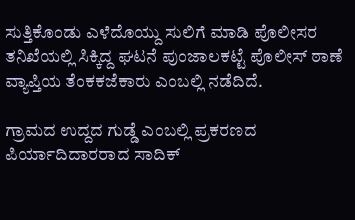ಸುತ್ತಿಕೊಂಡು ಎಳೆದೊಯ್ದು ಸುಲಿಗೆ ಮಾಡಿ ಪೊಲೀಸರ ತನಿಖೆಯಲ್ಲಿ ಸಿಕ್ಕಿದ್ದ ಘಟನೆ ಪುಂಜಾಲಕಟ್ಟೆ ಪೊಲೀಸ್‌ ಠಾಣೆ ವ್ಯಾಪ್ತಿಯ ತೆಂಕಕಜೆಕಾರು ಎಂಬಲ್ಲಿ ನಡೆದಿದೆ.

ಗ್ರಾಮದ ಉದ್ದದ ಗುಡ್ಡೆ ಎಂಬಲ್ಲಿ ಪ್ರಕರಣದ ಪಿರ್ಯಾದಿದಾರರಾದ ಸಾದಿಕ್‌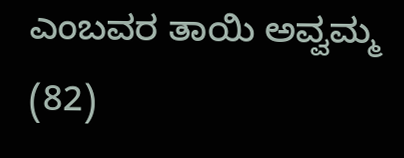ಎಂಬವರ ತಾಯಿ ಅವ್ವಮ್ಮ (82)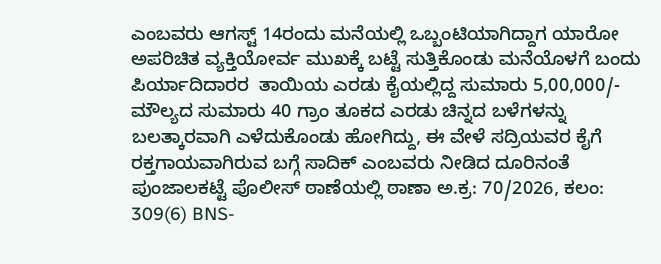ಎಂಬವರು ಆಗಸ್ಟ್ 14ರಂದು ಮನೆಯಲ್ಲಿ ಒಬ್ಬಂಟಿಯಾಗಿದ್ದಾಗ ಯಾರೋ ಅಪರಿಚಿತ ವ್ಯಕ್ತಿಯೋರ್ವ ಮುಖಕ್ಕೆ ಬಟ್ಟೆ ಸುತ್ತಿಕೊಂಡು ಮನೆಯೊಳಗೆ ಬಂದು  ಪಿರ್ಯಾದಿದಾರರ  ತಾಯಿಯ ಎರಡು ಕೈಯಲ್ಲಿದ್ದ ಸುಮಾರು 5,00,000/- ಮೌಲ್ಯದ ಸುಮಾರು 40 ಗ್ರಾಂ ತೂಕದ ಎರಡು ಚಿನ್ನದ ಬಳೆಗಳನ್ನು ಬಲತ್ಕಾರವಾಗಿ ಎಳೆದುಕೊಂಡು ಹೋಗಿದ್ದು, ಈ ವೇಳೆ ಸದ್ರಿಯವರ ಕೈಗೆ ರಕ್ತಗಾಯವಾಗಿರುವ ಬಗ್ಗೆ ಸಾದಿಕ್‌ ಎಂಬವರು ನೀಡಿದ ದೂರಿನಂತೆ ಪುಂಜಾಲಕಟ್ಟೆ ಪೊಲೀಸ್‌ ಠಾಣೆಯಲ್ಲಿ ಠಾಣಾ ಅ.ಕ್ರ: 70/2026, ಕಲಂ: 309(6) BNS-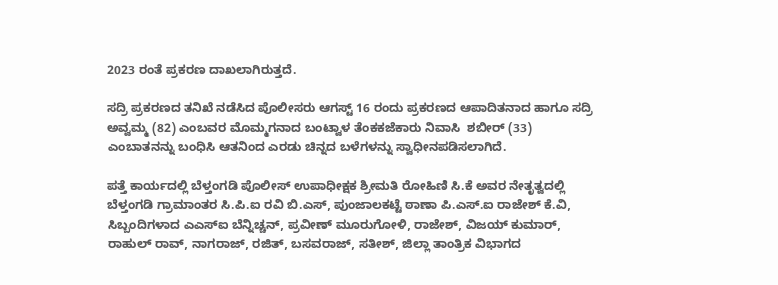2023 ರಂತೆ ಪ್ರಕರಣ ದಾಖಲಾಗಿರುತ್ತದೆ.

ಸದ್ರಿ ಪ್ರಕರಣದ ತನಿಖೆ ನಡೆಸಿದ ಪೊಲೀಸರು ಆಗಸ್ಟ್ 16 ರಂದು ಪ್ರಕರಣದ ಆಪಾದಿತನಾದ ಹಾಗೂ ಸದ್ರಿ ಅವ್ವಮ್ಮ (82) ಎಂಬವರ ಮೊಮ್ಮಗನಾದ ಬಂಟ್ವಾಳ ತೆಂಕಕಜೆಕಾರು ನಿವಾಸಿ  ಶಬೀರ್ (33) ಎಂಬಾತನನ್ನು ಬಂಧಿಸಿ ಆತನಿಂದ ಎರಡು ಚಿನ್ನದ ಬಳೆಗಳನ್ನು ಸ್ವಾಧೀನಪಡಿಸಲಾಗಿದೆ.

ಪತ್ತೆ ಕಾರ್ಯದಲ್ಲಿ ಬೆಳ್ತಂಗಡಿ ಪೊಲೀಸ್‌ ಉಪಾಧೀಕ್ಷಕ ಶ್ರೀಮತಿ ರೋಹಿಣಿ ಸಿ.ಕೆ ಅವರ ನೇತೃತ್ವದಲ್ಲಿ ಬೆಳ್ತಂಗಡಿ ಗ್ರಾಮಾಂತರ ಸಿ.ಪಿ.ಐ ರವಿ ಬಿ.ಎಸ್‌, ಪುಂಜಾಲಕಟ್ಟೆ ಠಾಣಾ ಪಿ.ಎಸ್‌.ಐ ರಾಜೇಶ್‌ ಕೆ.ವಿ, ಸಿಬ್ಬಂದಿಗಳಾದ ಎಎಸ್ಐ ಬೆನ್ನಿಚ್ಚನ್‌, ಪ್ರವೀಣ್‌ ಮೂರುಗೋಳಿ, ರಾಜೇಶ್‌, ವಿಜಯ್‌ ಕುಮಾರ್‌, ರಾಹುಲ್‌ ರಾವ್‌, ನಾಗರಾಜ್‌, ರಜಿತ್‌, ಬಸವರಾಜ್‌, ಸತೀಶ್, ಜಿಲ್ಲಾ ತಾಂತ್ರಿಕ ವಿಭಾಗದ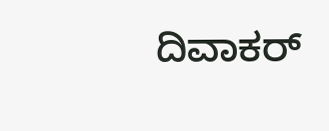ದಿವಾಕರ್‌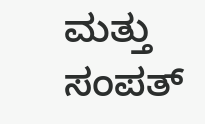ಮತ್ತು ಸಂಪತ್‌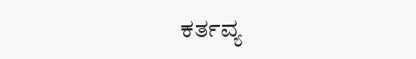ಕರ್ತವ್ಯ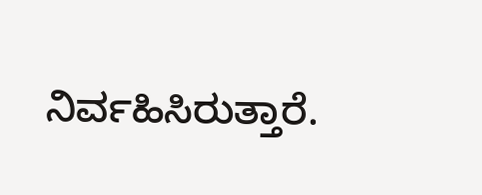ನಿರ್ವಹಿಸಿರುತ್ತಾರೆ.